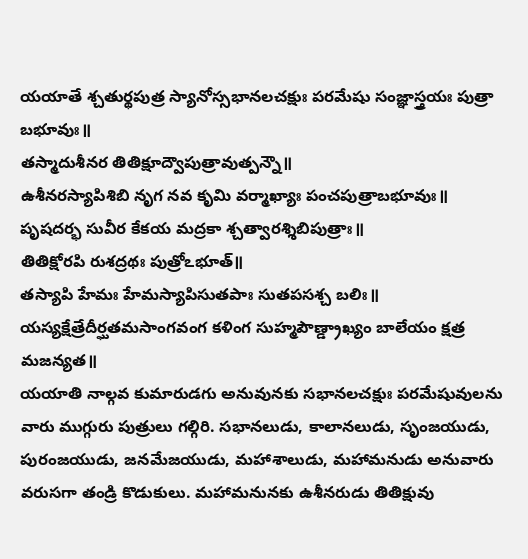యయాతే శ్చతుర్థపుత్ర స్యానోస్సభానలచక్షుః పరమేషు సంజ్ఞాస్త్రయః పుత్రా బభూవుః॥
తస్మాదుశీనర తితిక్షూద్వౌపుత్రావుత్పన్నౌ॥
ఉశీనరస్యాపిశిబి నృగ నవ కృమి వర్మాఖ్యాః పంచపుత్రాబభూవుః॥
పృషదర్భ సువీర కేకయ మద్రకా శ్చత్వారశ్శిబిపుత్రాః॥
తితిక్షోరపి రుశద్రథః పుత్రోఽభూత్॥
తస్యాపి హేమః హేమస్యాపిసుతపాః సుతపసశ్చ బలిః॥
యస్యక్షేత్రేదీర్ఘతమసాంగవంగ కళింగ సుహ్మపౌణ్డ్రాఖ్యం బాలేయం క్షత్ర మజన్యత॥
యయాతి నాల్గవ కుమారుడగు అనువునకు సభానలచక్షుః పరమేషువులను వారు ముగ్గురు పుత్రులు గల్గిరి. సభానలుడు, కాలానలుడు, సృంజయుడు, పురంజయుడు, జనమేజయుడు, మహాశాలుడు, మహామనుడు అనువారు వరుసగా తండ్రి కొడుకులు. మహామనునకు ఉశీనరుడు తితిక్షువు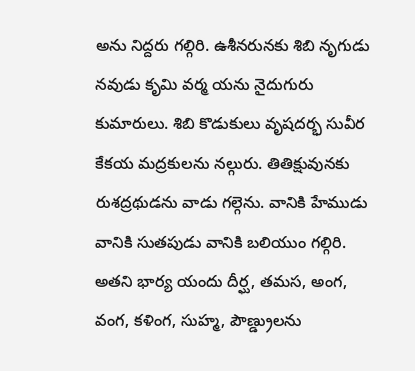అను నిద్దరు గల్గిరి. ఉశీనరునకు శిబి నృగుడు నవుడు కృమి వర్మ యను నైదుగురు కుమారులు. శిబి కొడుకులు వృషదర్భ సువీర కేకయ మద్రకులను నల్గురు. తితిక్షువునకు రుశద్రథుడను వాడు గల్గెను. వానికి హేముడు వానికి సుతపుడు వానికి బలియుం గల్గిరి. అతని భార్య యందు దీర్ఘ, తమస, అంగ, వంగ, కళింగ, సుహ్మ, పౌణ్డ్రులను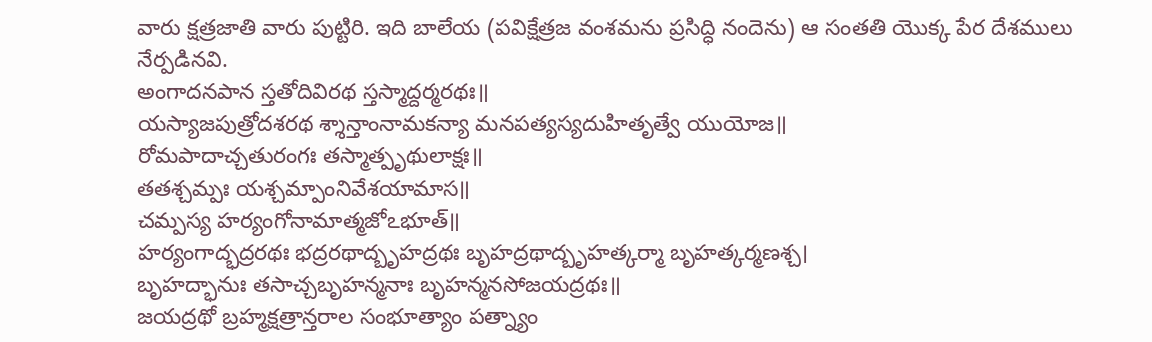వారు క్షత్రజాతి వారు పుట్టిరి. ఇది బాలేయ (పవిక్షేత్రజ వంశమను ప్రసిద్ధి నందెను) ఆ సంతతి యొక్క పేర దేశములు నేర్పడినవి.
అంగాదనపాన స్తతోదివిరథ స్తస్మాద్దర్మరథః॥
యస్యాజపుత్రోదశరథ శ్శాన్తాంనామకన్యా మనపత్యస్యదుహితృత్వే యుయోజ॥
రోమపాదాచ్చతురంగః తస్మాత్పృథులాక్షః॥
తతశ్చమ్పః యశ్చమ్పాంనివేశయామాస॥
చమ్పస్య హర్యంగోనామాత్మజోఽభూత్॥
హర్యంగాద్భద్రరథః భద్రరథాద్బృహద్రథః బృహద్రథాద్బృహత్కర్మా బృహత్కర్మణశ్చ।
బృహద్భానుః తసాచ్చబృహన్మనాః బృహన్మనసోజయద్రథః॥
జయద్రథో బ్రహ్మక్షత్రాన్తరాల సంభూత్యాం పత్న్యాం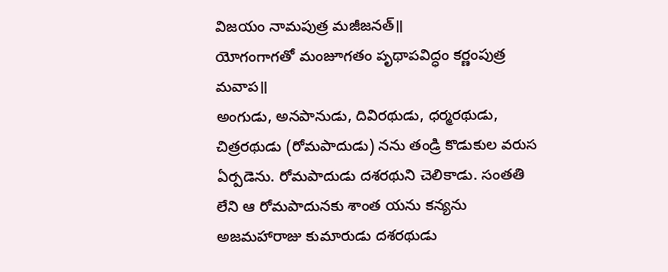విజయం నామపుత్ర మజీజనత్॥
యోగంగాగతో మంజూగతం పృథాపవిద్ధం కర్ణంపుత్ర మవాప॥
అంగుడు, అనపానుడు, దివిరథుడు, ధర్మరథుడు, చిత్రరథుడు (రోమపాదుడు) నను తండ్రి కొడుకుల వరుస ఏర్పడెను. రోమపాదుడు దశరథుని చెలికాడు. సంతతి లేని ఆ రోమపాదునకు శాంత యను కన్యను అజమహారాజు కుమారుడు దశరథుడు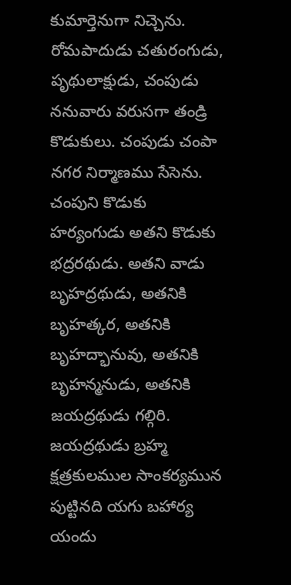కుమార్తెనుగా నిచ్చెను. రోమపాదుడు చతురంగుడు, పృథులాక్షుడు, చంపుడు ననువారు వరుసగా తండ్రి కొడుకులు. చంపుడు చంపా నగర నిర్మాణము సేసెను. చంపుని కొడుకు హర్యంగుడు అతని కొడుకు భద్రరథుడు. అతని వాడు బృహద్రథుడు, అతనికి బృహత్కర, అతనికి బృహద్భానువు, అతనికి బృహన్మనుడు, అతనికి జయద్రథుడు గల్గిరి. జయద్రథుడు బ్రహ్మ క్షత్రకులముల సాంకర్యమున పుట్టినది యగు బహార్య యందు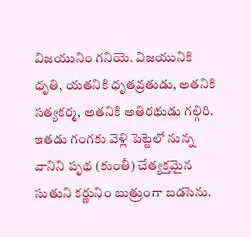విజయునిం గనియె. విజయునికి ధృతి, యతనికి ధృతవ్రతుడు, అతనికి సత్యకర్మ, అతనికి అతిరథుడు గల్గిరి. ఇతడు గంగకు వెళ్లి పెట్టెలో నున్న వానిని పృథ (కుంతీ) చేత్యక్తమైన సుతుని కర్ణునిం బుత్రుంగా బడసెను.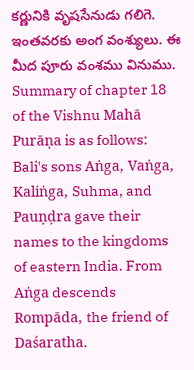కర్ణునికి వృషసేనుడు గలిగె. ఇంతవరకు అంగ వంశ్యులు. ఈ మీద పూరు వంశము వినుము.
Summary of chapter 18 of the Vishnu Mahā Purāṇa is as follows:
Bali's sons Aṅga, Vaṅga, Kaliṅga, Suhma, and Pauṇḍra gave their names to the kingdoms of eastern India. From Aṅga descends Rompāda, the friend of Daśaratha.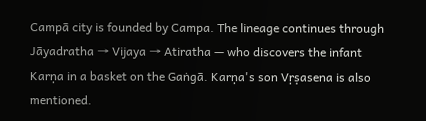Campā city is founded by Campa. The lineage continues through Jāyadratha → Vijaya → Atiratha — who discovers the infant Karṇa in a basket on the Gaṅgā. Karṇa's son Vṛṣasena is also mentioned.